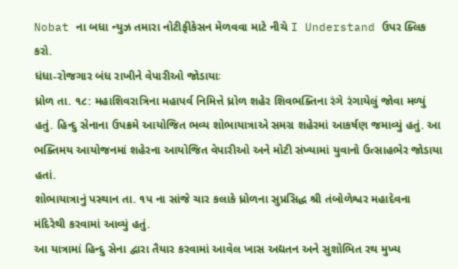Nobat ના બધા ન્યુઝ તમારા નોટીફીકેસન મેળવવા માટે નીચે I Understand ઉપર ક્લિક કરો.
ધંધા-રોજગાર બંધ રાખીને વેપારીઓ જોડાયાઃ
ધ્રોળ તા. ૧૮: મહાશિવરાત્રિના મહાપર્વ નિમિત્તે ધ્રોળ શહેર શિવભક્તિના રંગે રંગાયેલું જોવા મળ્યું હતું. હિન્દુ સેનાના ઉપક્રમે આયોજિત ભવ્ય શોભાયાત્રાએ સમગ્ર શહેરમાં આકર્ષણ જમાવ્યું હતું. આ ભક્તિમય આયોજનમાં શહેરના આયોજિત વેપારીઓ અને મોટી સંખ્યામાં યુવાનો ઉત્સાહભેર જોડાયા હતાં.
શોભાયાત્રાનું પસ્થાન તા. ૧પ ના સાંજે ચાર કલાકે ધ્રોળના સુપ્રસિદ્ધ શ્રી તંબોળેશ્વર મહાદેવના મંદિરેથી કરવામાં આવ્યું હતું.
આ યાત્રામાં હિન્દુ સેના દ્વારા તૈયાર કરવામાં આવેલ ખાસ અદ્યતન અને સુશોભિત રથ મુખ્ય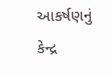આકર્ષણનું કેન્દ્ર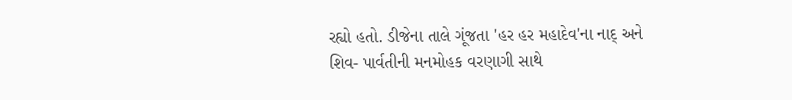રહ્યો હતો. ડીજેના તાલે ગૂંજતા 'હર હર મહાદેવ'ના નાદ્ અને શિવ- પાર્વતીની મનમોહક વરણાગી સાથે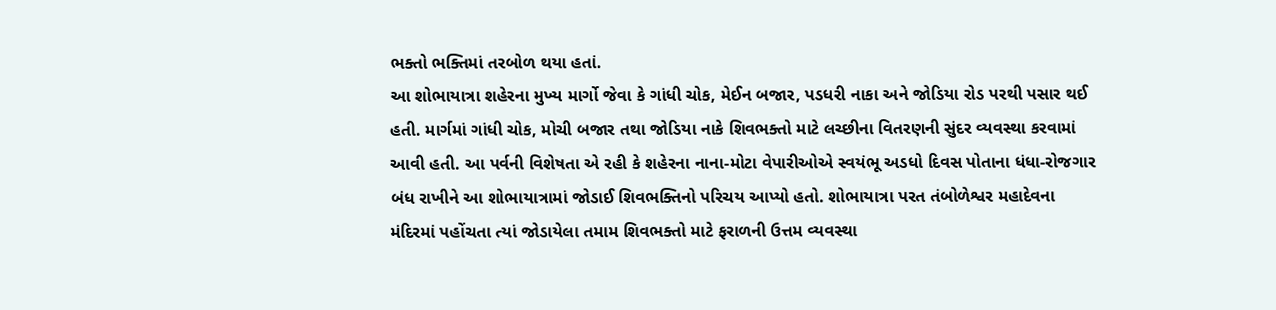ભક્તો ભક્તિમાં તરબોળ થયા હતાં.
આ શોભાયાત્રા શહેરના મુખ્ય માર્ગો જેવા કે ગાંધી ચોક, મેઈન બજાર, પડધરી નાકા અને જોડિયા રોડ પરથી પસાર થઈ હતી. માર્ગમાં ગાંધી ચોક, મોચી બજાર તથા જોડિયા નાકે શિવભક્તો માટે લચ્છીના વિતરણની સુંદર વ્યવસ્થા કરવામાં આવી હતી. આ પર્વની વિશેષતા એ રહી કે શહેરના નાના-મોટા વેપારીઓએ સ્વયંભૂ અડધો દિવસ પોતાના ધંધા-રોજગાર બંધ રાખીને આ શોભાયાત્રામાં જોડાઈ શિવભક્તિનો પરિચય આપ્યો હતો. શોભાયાત્રા પરત તંબોળેશ્વર મહાદેવના મંદિરમાં પહોંચતા ત્યાં જોડાયેલા તમામ શિવભક્તો માટે ફરાળની ઉત્તમ વ્યવસ્થા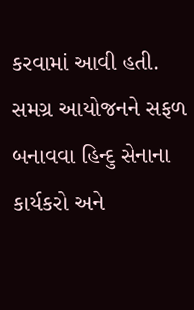કરવામાં આવી હતી. સમગ્ર આયોજનને સફળ બનાવવા હિન્દુ સેનાના કાર્યકરો અને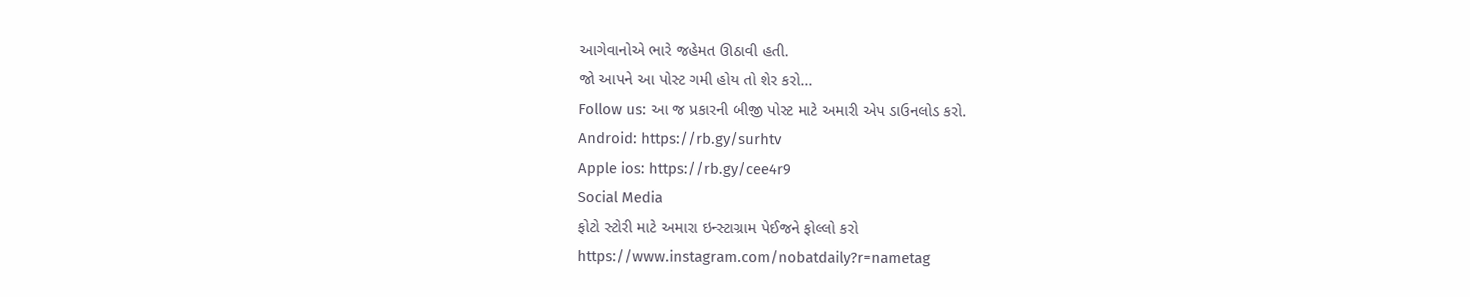આગેવાનોએ ભારે જહેમત ઊઠાવી હતી.
જો આપને આ પોસ્ટ ગમી હોય તો શેર કરો...
Follow us: આ જ પ્રકારની બીજી પોસ્ટ માટે અમારી એપ ડાઉનલોડ કરો.
Android: https://rb.gy/surhtv
Apple ios: https://rb.gy/cee4r9
Social Media
ફોટો સ્ટોરી માટે અમારા ઇન્સ્ટાગ્રામ પેઈજને ફોલ્લો કરો
https://www.instagram.com/nobatdaily?r=nametag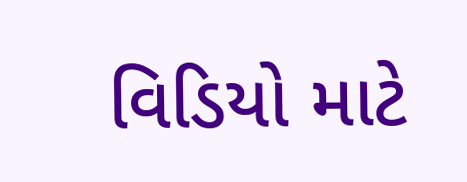વિડિયો માટે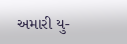અમારી યુ-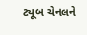ટ્યૂબ ચેનલને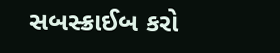સબસ્ક્રાઈબ કરો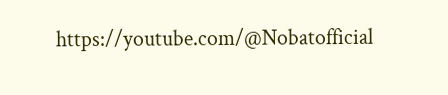https://youtube.com/@Nobatofficial